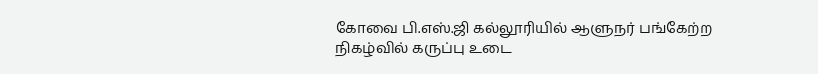கோவை பி.எஸ்.ஜி கல்லூரியில் ஆளுநர் பங்கேற்ற நிகழ்வில் கருப்பு உடை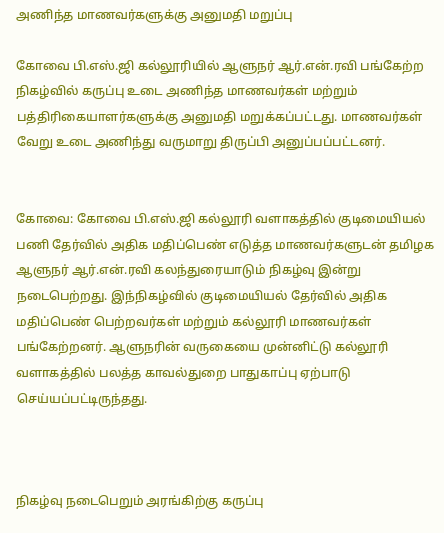அணிந்த மாணவர்களுக்கு அனுமதி மறுப்பு

கோவை பி.எஸ்.ஜி கல்லூரியில் ஆளுநர் ஆர்.என்.ரவி பங்கேற்ற நிகழ்வில் கருப்பு உடை அணிந்த மாணவர்கள் மற்றும் பத்திரிகையாளர்களுக்கு அனுமதி மறுக்கப்பட்டது. மாணவர்கள் வேறு உடை அணிந்து வருமாறு திருப்பி அனுப்பப்பட்டனர்.


கோவை: கோவை பி.எஸ்.ஜி கல்லூரி வளாகத்தில் குடிமையியல் பணி தேர்வில் அதிக மதிப்பெண் எடுத்த மாணவர்களுடன் தமிழக ஆளுநர் ஆர்.என்.ரவி கலந்துரையாடும் நிகழ்வு இன்று நடைபெற்றது. இந்நிகழ்வில் குடிமையியல் தேர்வில் அதிக மதிப்பெண் பெற்றவர்கள் மற்றும் கல்லூரி மாணவர்கள் பங்கேற்றனர். ஆளுநரின் வருகையை முன்னிட்டு கல்லூரி வளாகத்தில் பலத்த காவல்துறை பாதுகாப்பு ஏற்பாடு செய்யப்பட்டிருந்தது.



நிகழ்வு நடைபெறும் அரங்கிற்கு கருப்பு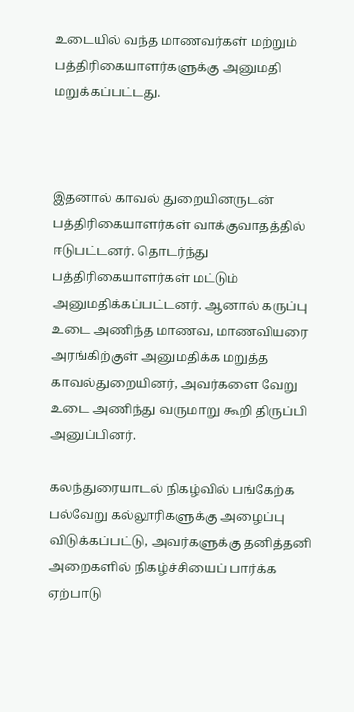உடையில் வந்த மாணவர்கள் மற்றும் பத்திரிகையாளர்களுக்கு அனுமதி மறுக்கப்பட்டது.



இதனால் காவல் துறையினருடன் பத்திரிகையாளர்கள் வாக்குவாதத்தில் ஈடுபட்டனர். தொடர்ந்து பத்திரிகையாளர்கள் மட்டும் அனுமதிக்கப்பட்டனர். ஆனால் கருப்பு உடை அணிந்த மாணவ, மாணவியரை அரங்கிற்குள் அனுமதிக்க மறுத்த காவல்துறையினர், அவர்களை வேறு உடை அணிந்து வருமாறு கூறி திருப்பி அனுப்பினர்.

கலந்துரையாடல் நிகழ்வில் பங்கேற்க பல்வேறு கல்லூரிகளுக்கு அழைப்பு விடுக்கப்பட்டு, அவர்களுக்கு தனித்தனி அறைகளில் நிகழ்ச்சியைப் பார்க்க ஏற்பாடு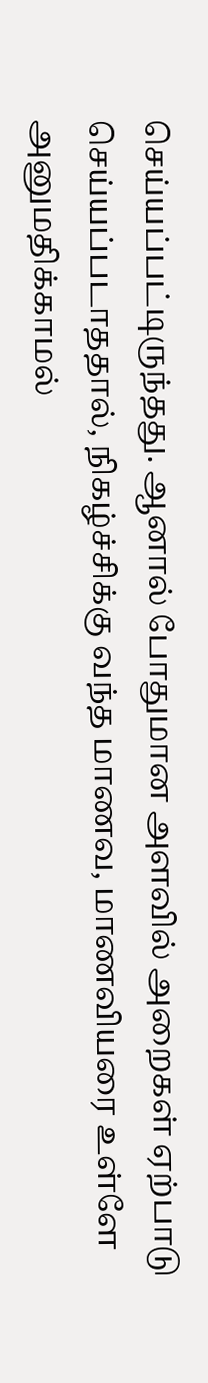செய்யப்பட்டிருந்தது. ஆனால் போதுமான அளவில் அறைகள் ஏற்பாடு செய்யப்படாததால், நிகழ்ச்சிக்கு வந்த மாணவ, மாணவியரை உள்ளே அனுமதிக்காமல்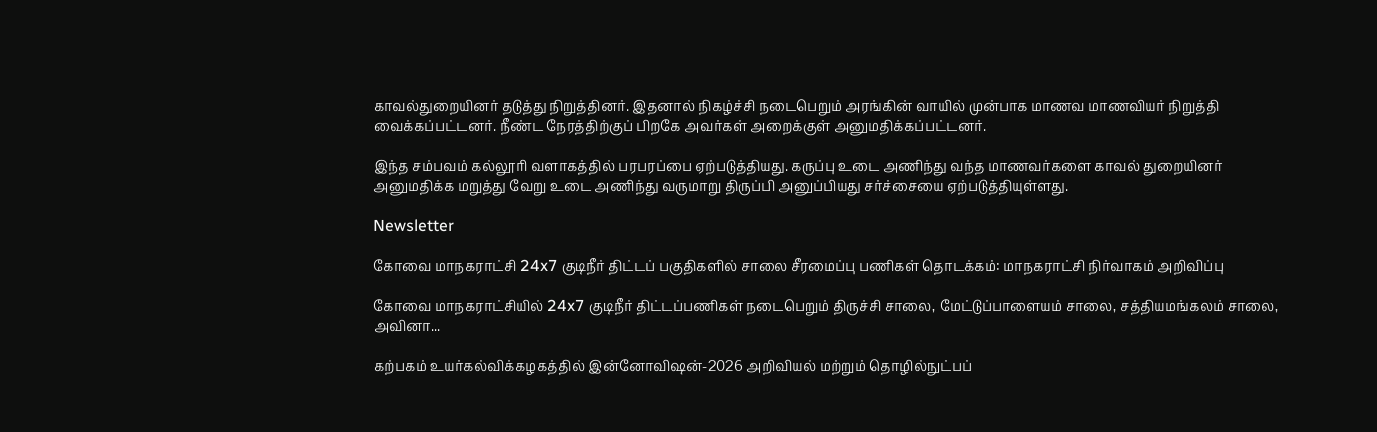காவல்துறையினர் தடுத்து நிறுத்தினர். இதனால் நிகழ்ச்சி நடைபெறும் அரங்கின் வாயில் முன்பாக மாணவ மாணவியர் நிறுத்தி வைக்கப்பட்டனர். நீண்ட நேரத்திற்குப் பிறகே அவர்கள் அறைக்குள் அனுமதிக்கப்பட்டனர்.

இந்த சம்பவம் கல்லூரி வளாகத்தில் பரபரப்பை ஏற்படுத்தியது. கருப்பு உடை அணிந்து வந்த மாணவர்களை காவல் துறையினர் அனுமதிக்க மறுத்து வேறு உடை அணிந்து வருமாறு திருப்பி அனுப்பியது சர்ச்சையை ஏற்படுத்தியுள்ளது.

Newsletter

கோவை மாநகராட்சி 24x7 குடிநீர் திட்டப் பகுதிகளில் சாலை சீரமைப்பு பணிகள் தொடக்கம்: மாநகராட்சி நிர்வாகம் அறிவிப்பு

கோவை மாநகராட்சியில் 24x7 குடிநீர் திட்டப்பணிகள் நடைபெறும் திருச்சி சாலை, மேட்டுப்பாளையம் சாலை, சத்தியமங்கலம் சாலை, அவினா...

கற்பகம் உயர்கல்விக்கழகத்தில் இன்னோவிஷன்-2026 அறிவியல் மற்றும் தொழில்நுட்பப்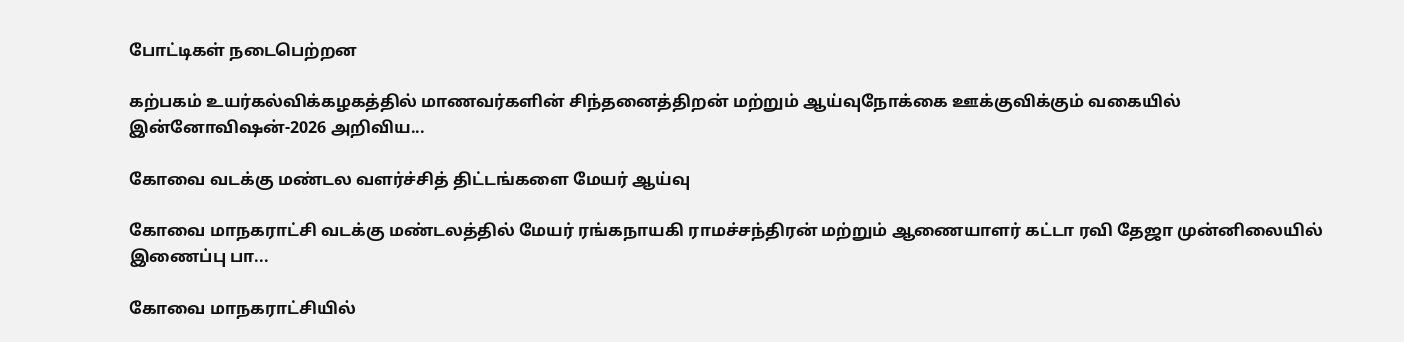போட்டிகள் நடைபெற்றன

கற்பகம் உயர்கல்விக்கழகத்தில் மாணவர்களின் சிந்தனைத்திறன் மற்றும் ஆய்வுநோக்கை ஊக்குவிக்கும் வகையில் இன்னோவிஷன்-2026 அறிவிய...

கோவை வடக்கு மண்டல வளர்ச்சித் திட்டங்களை மேயர் ஆய்வு

கோவை மாநகராட்சி வடக்கு மண்டலத்தில் மேயர் ரங்கநாயகி ராமச்சந்திரன் மற்றும் ஆணையாளர் கட்டா ரவி தேஜா முன்னிலையில் இணைப்பு பா...

கோவை மாநகராட்சியில்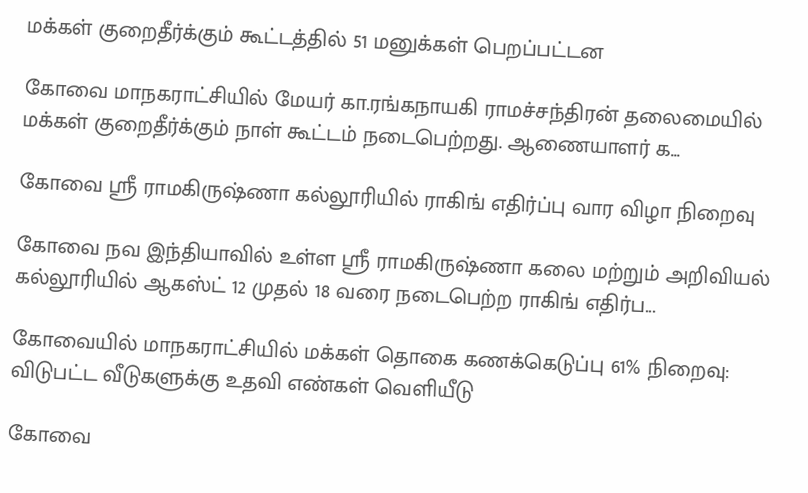மக்கள் குறைதீர்க்கும் கூட்டத்தில் 51 மனுக்கள் பெறப்பட்டன

கோவை மாநகராட்சியில் மேயர் கா.ரங்கநாயகி ராமச்சந்திரன் தலைமையில் மக்கள் குறைதீர்க்கும் நாள் கூட்டம் நடைபெற்றது. ஆணையாளர் க...

கோவை ஸ்ரீ ராமகிருஷ்ணா கல்லூரியில் ராகிங் எதிர்ப்பு வார விழா நிறைவு

கோவை நவ இந்தியாவில் உள்ள ஸ்ரீ ராமகிருஷ்ணா கலை மற்றும் அறிவியல் கல்லூரியில் ஆகஸ்ட் 12 முதல் 18 வரை நடைபெற்ற ராகிங் எதிர்ப...

கோவையில் மாநகராட்சியில் மக்கள் தொகை கணக்கெடுப்பு 61% நிறைவு: விடுபட்ட வீடுகளுக்கு உதவி எண்கள் வெளியீடு

கோவை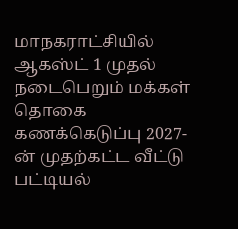மாநகராட்சியில் ஆகஸ்ட் 1 முதல் நடைபெறும் மக்கள் தொகை கணக்கெடுப்பு 2027-ன் முதற்கட்ட வீட்டு பட்டியல்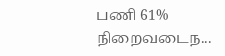பணி 61% நிறைவடைந...